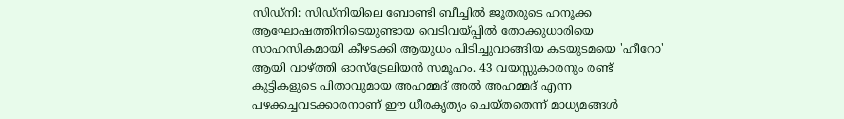സിഡ്നി: സിഡ്നിയിലെ ബോണ്ടി ബീച്ചിൽ ജൂതരുടെ ഹനൂക്ക ആഘോഷത്തിനിടെയുണ്ടായ വെടിവയ്പ്പിൽ തോക്കുധാരിയെ സാഹസികമായി കീഴടക്കി ആയുധം പിടിച്ചുവാങ്ങിയ കടയുടമയെ 'ഹീറോ' ആയി വാഴ്ത്തി ഓസ്ട്രേലിയൻ സമൂഹം. 43 വയസ്സുകാരനും രണ്ട് കുട്ടികളുടെ പിതാവുമായ അഹമ്മദ് അൽ അഹമ്മദ് എന്ന പഴക്കച്ചവടക്കാരനാണ് ഈ ധീരകൃത്യം ചെയ്തതെന്ന് മാധ്യമങ്ങൾ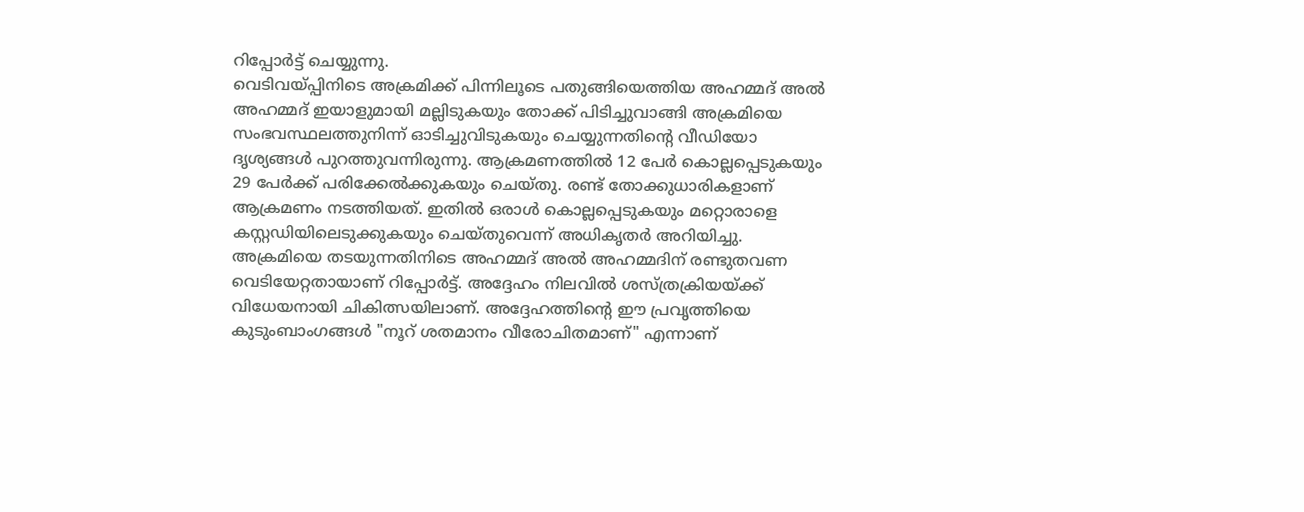റിപ്പോർട്ട് ചെയ്യുന്നു.
വെടിവയ്പ്പിനിടെ അക്രമിക്ക് പിന്നിലൂടെ പതുങ്ങിയെത്തിയ അഹമ്മദ് അൽ അഹമ്മദ് ഇയാളുമായി മല്ലിടുകയും തോക്ക് പിടിച്ചുവാങ്ങി അക്രമിയെ സംഭവസ്ഥലത്തുനിന്ന് ഓടിച്ചുവിടുകയും ചെയ്യുന്നതിൻ്റെ വീഡിയോ ദൃശ്യങ്ങൾ പുറത്തുവന്നിരുന്നു. ആക്രമണത്തിൽ 12 പേർ കൊല്ലപ്പെടുകയും 29 പേർക്ക് പരിക്കേൽക്കുകയും ചെയ്തു. രണ്ട് തോക്കുധാരികളാണ് ആക്രമണം നടത്തിയത്. ഇതിൽ ഒരാൾ കൊല്ലപ്പെടുകയും മറ്റൊരാളെ കസ്റ്റഡിയിലെടുക്കുകയും ചെയ്തുവെന്ന് അധികൃതർ അറിയിച്ചു.
അക്രമിയെ തടയുന്നതിനിടെ അഹമ്മദ് അൽ അഹമ്മദിന് രണ്ടുതവണ വെടിയേറ്റതായാണ് റിപ്പോർട്ട്. അദ്ദേഹം നിലവിൽ ശസ്ത്രക്രിയയ്ക്ക് വിധേയനായി ചികിത്സയിലാണ്. അദ്ദേഹത്തിൻ്റെ ഈ പ്രവൃത്തിയെ കുടുംബാംഗങ്ങൾ "നൂറ് ശതമാനം വീരോചിതമാണ്" എന്നാണ്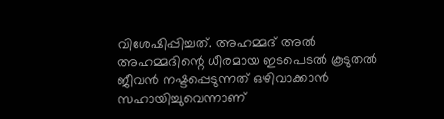വിശേഷിപ്പിച്ചത്. അഹമ്മദ് അൽ അഹമ്മദിന്റെ ധീരമായ ഇടപെടൽ കൂടുതൽ ജീവൻ നഷ്ടപ്പെടുന്നത് ഒഴിവാക്കാൻ സഹായിച്ചുവെന്നാണ്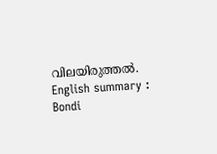വിലയിരുത്തൽ.
English summary :
Bondi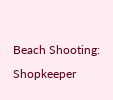Beach Shooting: Shopkeeper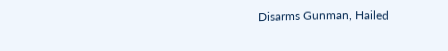Disarms Gunman, Hailed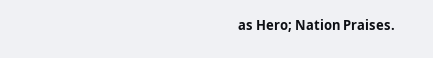as Hero; Nation Praises.